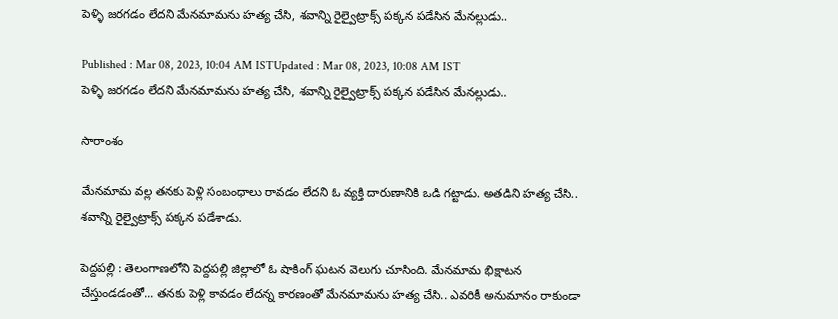పెళ్ళి జరగడం లేదని మేనమామను హత్య చేసి, శవాన్ని రైల్వైట్రాక్స్ పక్కన పడేసిన మేనల్లుడు..

Published : Mar 08, 2023, 10:04 AM ISTUpdated : Mar 08, 2023, 10:08 AM IST
పెళ్ళి జరగడం లేదని మేనమామను హత్య చేసి, శవాన్ని రైల్వైట్రాక్స్ పక్కన పడేసిన మేనల్లుడు..

సారాంశం

మేనమామ వల్ల తనకు పెళ్లి సంబంధాలు రావడం లేదని ఓ వ్యక్తి దారుణానికి ఒడి గట్టాడు. అతడిని హత్య చేసి.. శవాన్ని రైల్వైట్రాక్స్ పక్కన పడేశాడు.

పెద్దపల్లి : తెలంగాణలోని పెద్దపల్లి జిల్లాలో ఓ షాకింగ్ ఘటన వెలుగు చూసింది. మేనమామ భిక్షాటన చేస్తుండడంతో... తనకు పెళ్లి కావడం లేదన్న కారణంతో మేనమామను హత్య చేసి.. ఎవరికీ అనుమానం రాకుండా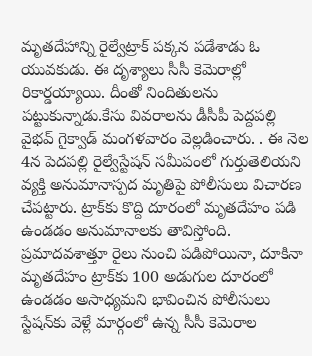మృతదేహాన్ని రైల్వేట్రాక్‌ పక్కన పడేశాడు ఓ యువకుడు. ఈ దృశ్యాలు సీసీ కెమెరాల్లో రికార్డయ్యాయి. దీంతో నిందితులను పట్టుకున్నాడు.కేసు వివరాలను డీసీపీ పెద్దపల్లి వైభవ్ గైక్వాడ్ మంగళవారం వెల్లడించారు. . ఈ నెల 4న పెదపల్లి రైల్వేస్టేషన్‌ సమీపంలో గుర్తుతెలియని వ్యక్తి అనుమానాస్పద మృతిపై పోలీసులు విచారణ చేపట్టారు. ట్రాక్‌కు కొద్ది దూరంలో మృతదేహం పడి ఉండడం అనుమానాలకు తావిస్తోంది. ప్రమాదవశాత్తూ రైలు నుంచి పడిపోయినా, దూకినా మృతదేహం ట్రాక్‌కు 100 అడుగుల దూరంలో ఉండడం అసాధ్యమని భావించిన పోలీసులు స్టేషన్‌కు వెళ్లే మార్గంలో ఉన్న సీసీ కెమెరాల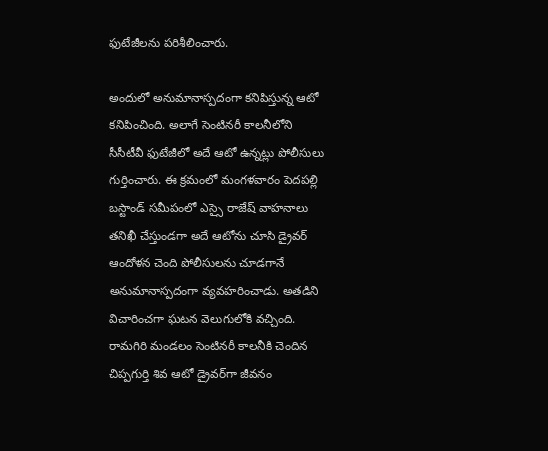ఫుటేజీలను పరిశీలించారు.

అందులో అనుమానాస్పదంగా కనిపిస్తున్న ఆటో కనిపించింది. అలాగే సెంటినరీ కాలనీలోని సీసీటీవీ ఫుటేజీలో అదే ఆటో ఉన్నట్లు పోలీసులు గుర్తించారు. ఈ క్రమంలో మంగళవారం పెదపల్లి బస్టాండ్ సమీపంలో ఎస్సై రాజేష్ వాహనాలు తనిఖీ చేస్తుండగా అదే ఆటోను చూసి డ్రైవర్‌ ఆందోళన చెంది పోలీసులను చూడగానే అనుమానాస్పదంగా వ్యవహరించాడు. అతడిని విచారించగా ఘటన వెలుగులోకి వచ్చింది. రామగిరి మండలం సెంటినరీ కాలనీకి చెందిన చిప్పగుర్తి శివ ఆటో డ్రైవర్‌గా జీవనం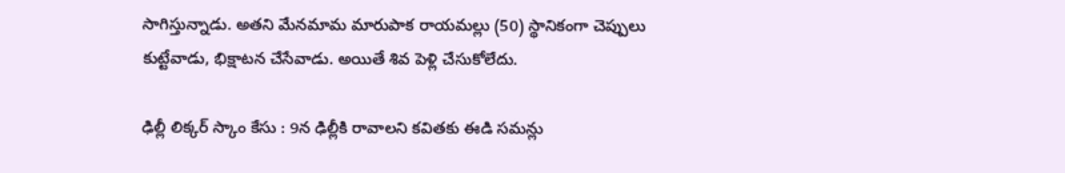సాగిస్తున్నాడు. అతని మేనమామ మారుపాక రాయమల్లు (50) స్థానికంగా చెప్పులు కుట్టేవాడు, భిక్షాటన చేసేవాడు. అయితే శివ పెళ్లి చేసుకోలేదు.

ఢిల్లీ లిక్కర్ స్కాం కేసు : 9న ఢిల్లీకి రావాలని కవితకు ఈడి సమన్లు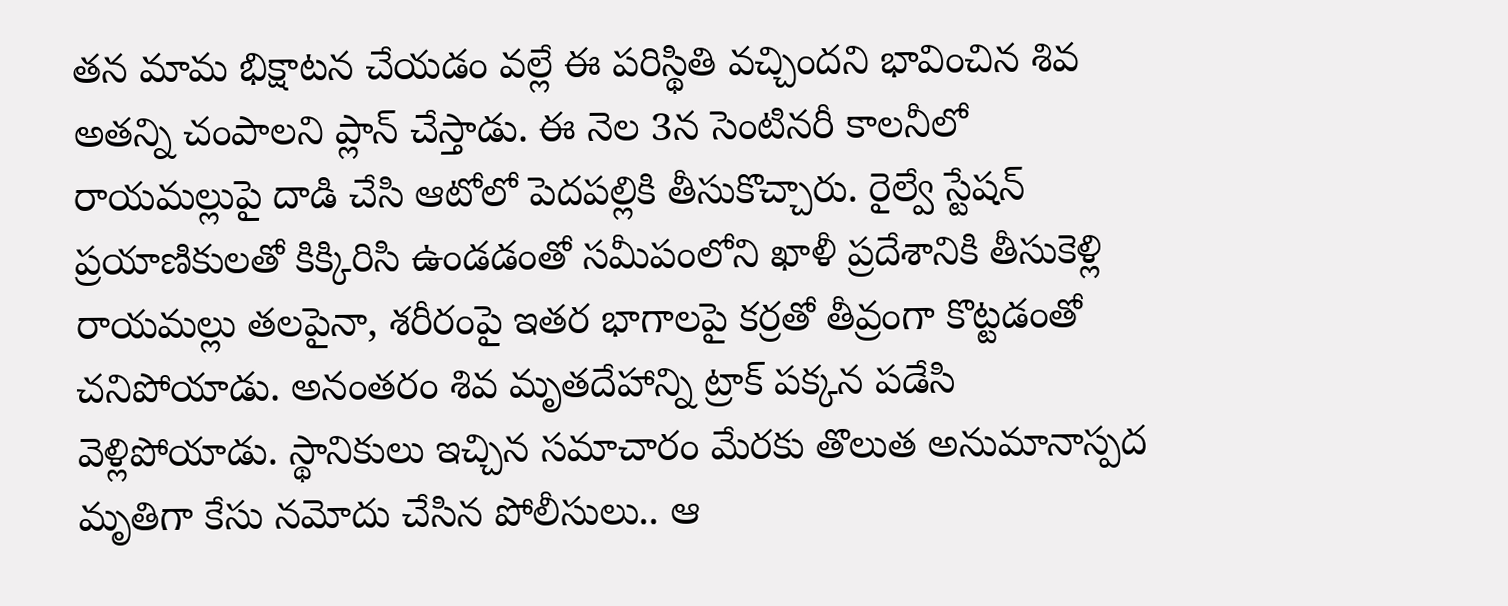తన మామ భిక్షాటన చేయడం వల్లే ఈ పరిస్థితి వచ్చిందని భావించిన శివ అతన్ని చంపాలని ప్లాన్ చేస్తాడు. ఈ నెల 3న సెంటినరీ కాలనీలో రాయమల్లుపై దాడి చేసి ఆటోలో పెదపల్లికి తీసుకొచ్చారు. రైల్వే స్టేషన్ ప్రయాణికులతో కిక్కిరిసి ఉండడంతో సమీపంలోని ఖాళీ ప్రదేశానికి తీసుకెళ్లి రాయమల్లు తలపైనా, శరీరంపై ఇతర భాగాలపై కర్రతో తీవ్రంగా కొట్టడంతో చనిపోయాడు. అనంతరం శివ మృతదేహాన్ని ట్రాక్ పక్కన పడేసి వెళ్లిపోయాడు. స్థానికులు ఇచ్చిన సమాచారం మేరకు తొలుత అనుమానాస్పద మృతిగా కేసు నమోదు చేసిన పోలీసులు.. ఆ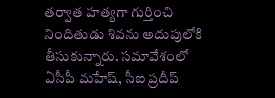తర్వాత హత్యగా గుర్తించి నిందితుడు శివను అదుపులోకి తీసుకున్నారు. సమావేశంలో ఏసీపీ మహేష్, సీఐ ప్రదీప్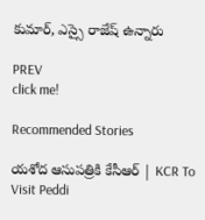కుమార్, ఎస్సై రాజేష్ ఉన్నారు

PREV
click me!

Recommended Stories

యశోద ఆసుపత్రికి కేసీఆర్ | KCR To Visit Peddi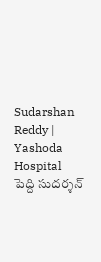Sudarshan Reddy | Yashoda Hospital
పెద్ది సుదర్శన్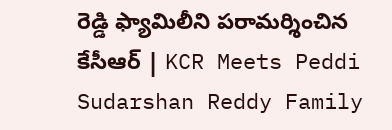రెడ్డి ఫ్యామిలీని పరామర్శించిన కేసీఆర్ | KCR Meets Peddi Sudarshan Reddy Family